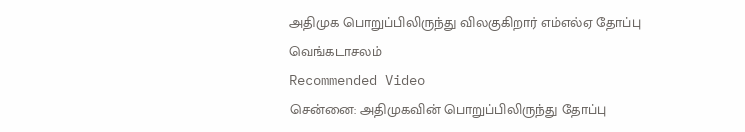அதிமுக பொறுப்பிலிருந்து விலகுகிறார் எம்எல்ஏ தோப்பு வெங்கடாசலம்
Recommended Video
சென்னை: அதிமுகவின் பொறுப்பிலிருந்து தோப்பு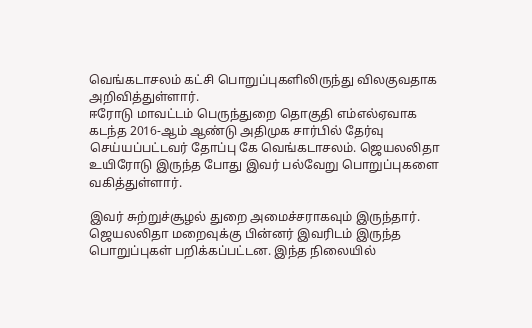வெங்கடாசலம் கட்சி பொறுப்புகளிலிருந்து விலகுவதாக அறிவித்துள்ளார்.
ஈரோடு மாவட்டம் பெருந்துறை தொகுதி எம்எல்ஏவாக கடந்த 2016-ஆம் ஆண்டு அதிமுக சார்பில் தேர்வு செய்யப்பட்டவர் தோப்பு கே வெங்கடாசலம். ஜெயலலிதா உயிரோடு இருந்த போது இவர் பல்வேறு பொறுப்புகளை வகித்துள்ளார்.

இவர் சுற்றுச்சூழல் துறை அமைச்சராகவும் இருந்தார். ஜெயலலிதா மறைவுக்கு பின்னர் இவரிடம் இருந்த பொறுப்புகள் பறிக்கப்பட்டன. இந்த நிலையில்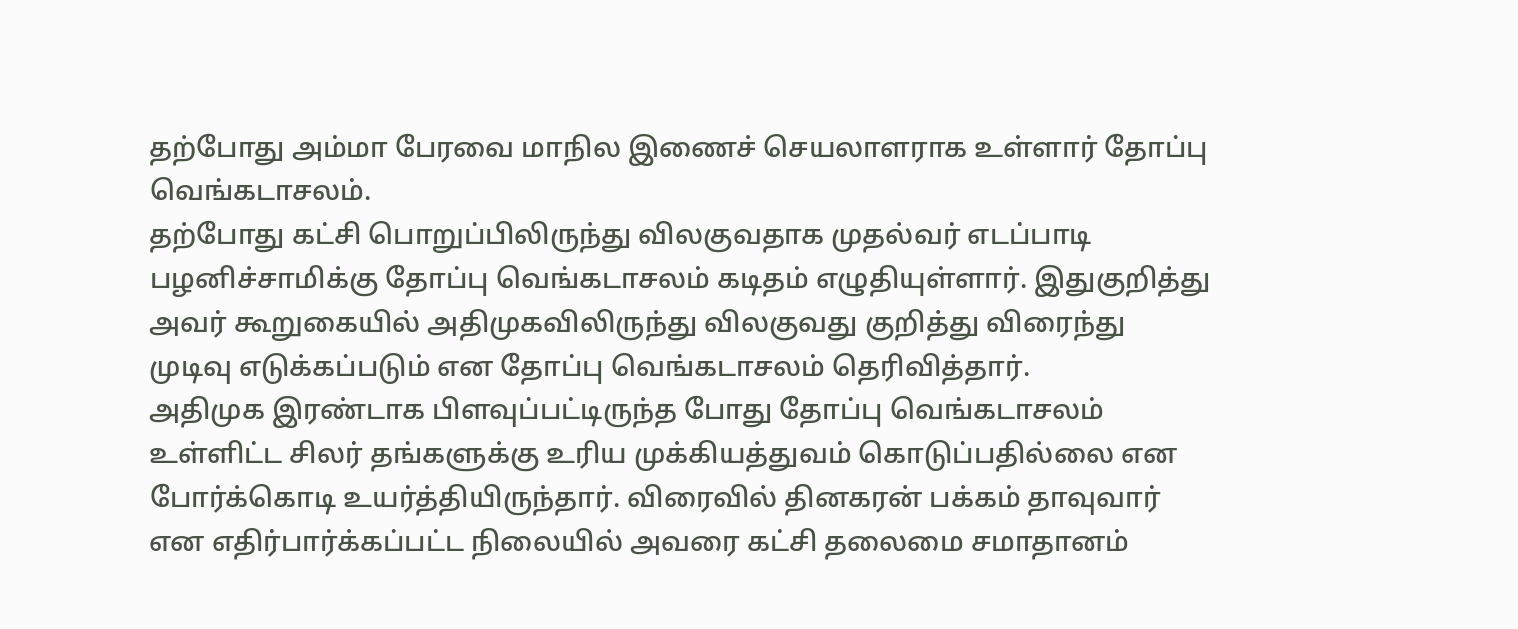தற்போது அம்மா பேரவை மாநில இணைச் செயலாளராக உள்ளார் தோப்பு வெங்கடாசலம்.
தற்போது கட்சி பொறுப்பிலிருந்து விலகுவதாக முதல்வர் எடப்பாடி பழனிச்சாமிக்கு தோப்பு வெங்கடாசலம் கடிதம் எழுதியுள்ளார். இதுகுறித்து அவர் கூறுகையில் அதிமுகவிலிருந்து விலகுவது குறித்து விரைந்து முடிவு எடுக்கப்படும் என தோப்பு வெங்கடாசலம் தெரிவித்தார்.
அதிமுக இரண்டாக பிளவுப்பட்டிருந்த போது தோப்பு வெங்கடாசலம் உள்ளிட்ட சிலர் தங்களுக்கு உரிய முக்கியத்துவம் கொடுப்பதில்லை என போர்க்கொடி உயர்த்தியிருந்தார். விரைவில் தினகரன் பக்கம் தாவுவார் என எதிர்பார்க்கப்பட்ட நிலையில் அவரை கட்சி தலைமை சமாதானம்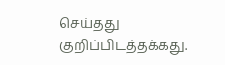செய்தது குறிப்பிடத்தக்கது.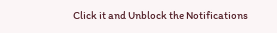Click it and Unblock the Notifications